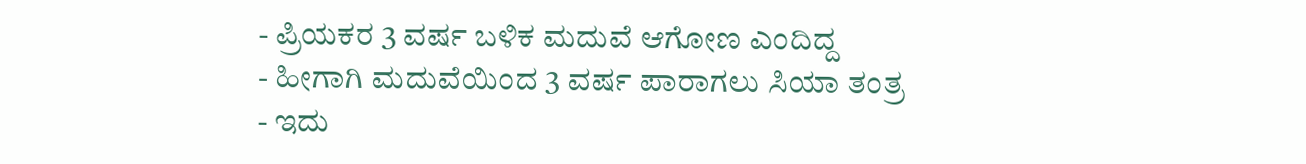- ಪ್ರಿಯಕರ 3 ವರ್ಷ ಬಳಿಕ ಮದುವೆ ಆಗೋಣ ಎಂದಿದ್ದ
- ಹೀಗಾಗಿ ಮದುವೆಯಿಂದ 3 ವರ್ಷ ಪಾರಾಗಲು ಸಿಯಾ ತಂತ್ರ
- ಇದು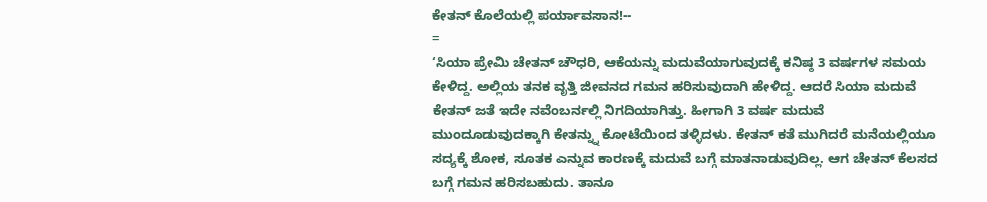ಕೇತನ್ ಕೊಲೆಯಲ್ಲಿ ಪರ್ಯಾವಸಾನ!--
=
‘ಸಿಯಾ ಪ್ರೇಮಿ ಚೇತನ್ ಚೌಧರಿ, ಆಕೆಯನ್ನು ಮದುವೆಯಾಗುವುದಕ್ಕೆ ಕನಿಷ್ಠ 3 ವರ್ಷಗಳ ಸಮಯ ಕೇಳಿದ್ದ. ಅಲ್ಲಿಯ ತನಕ ವೃತ್ತಿ ಜೀವನದ ಗಮನ ಹರಿಸುವುದಾಗಿ ಹೇಳಿದ್ದ. ಆದರೆ ಸಿಯಾ ಮದುವೆ ಕೇತನ್ ಜತೆ ಇದೇ ನವೆಂಬರ್ನಲ್ಲಿ ನಿಗದಿಯಾಗಿತ್ತು. ಹೀಗಾಗಿ 3 ವರ್ಷ ಮದುವೆ ಮುಂದೂಡುವುದಕ್ಕಾಗಿ ಕೇತನ್ನ್ನು ಕೋಟೆಯಿಂದ ತಳ್ಳಿದಳು. ಕೇತನ್ ಕತೆ ಮುಗಿದರೆ ಮನೆಯಲ್ಲಿಯೂ ಸದ್ಯಕ್ಕೆ ಶೋಕ, ಸೂತಕ ಎನ್ನುವ ಕಾರಣಕ್ಕೆ ಮದುವೆ ಬಗ್ಗೆ ಮಾತನಾಡುವುದಿಲ್ಲ. ಆಗ ಚೇತನ್ ಕೆಲಸದ ಬಗ್ಗೆ ಗಮನ ಹರಿಸಬಹುದು. ತಾನೂ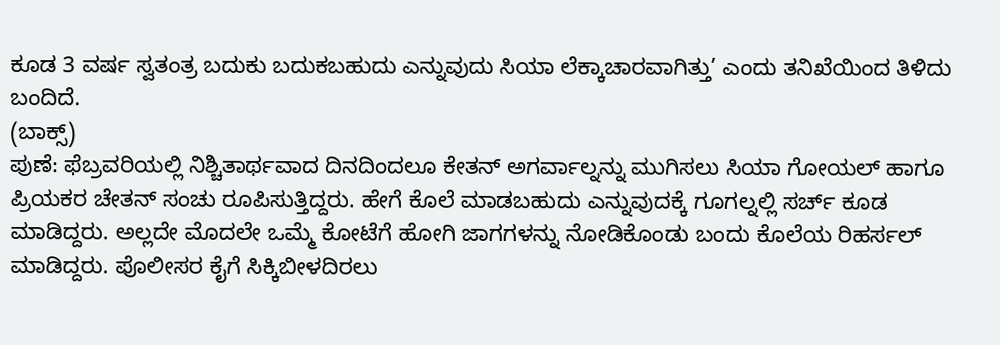ಕೂಡ 3 ವರ್ಷ ಸ್ವತಂತ್ರ ಬದುಕು ಬದುಕಬಹುದು ಎನ್ನುವುದು ಸಿಯಾ ಲೆಕ್ಕಾಚಾರವಾಗಿತ್ತು’ ಎಂದು ತನಿಖೆಯಿಂದ ತಿಳಿದು ಬಂದಿದೆ.
(ಬಾಕ್ಸ್)
ಪುಣೆ: ಫೆಬ್ರವರಿಯಲ್ಲಿ ನಿಶ್ಚಿತಾರ್ಥವಾದ ದಿನದಿಂದಲೂ ಕೇತನ್ ಅಗರ್ವಾಲ್ನನ್ನು ಮುಗಿಸಲು ಸಿಯಾ ಗೋಯಲ್ ಹಾಗೂ ಪ್ರಿಯಕರ ಚೇತನ್ ಸಂಚು ರೂಪಿಸುತ್ತಿದ್ದರು. ಹೇಗೆ ಕೊಲೆ ಮಾಡಬಹುದು ಎನ್ನುವುದಕ್ಕೆ ಗೂಗಲ್ನಲ್ಲಿ ಸರ್ಚ್ ಕೂಡ ಮಾಡಿದ್ದರು. ಅಲ್ಲದೇ ಮೊದಲೇ ಒಮ್ಮೆ ಕೋಟೆಗೆ ಹೋಗಿ ಜಾಗಗಳನ್ನು ನೋಡಿಕೊಂಡು ಬಂದು ಕೊಲೆಯ ರಿಹರ್ಸಲ್ ಮಾಡಿದ್ದರು. ಪೊಲೀಸರ ಕೈಗೆ ಸಿಕ್ಕಿಬೀಳದಿರಲು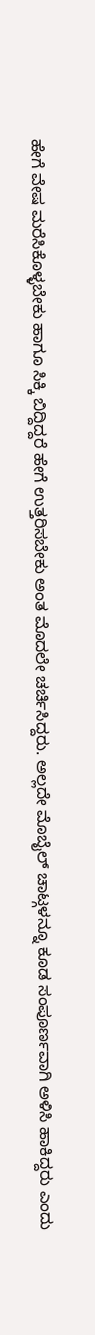ಹೇಗೆ ವೇಷ ಮರೆಸಿಕೊಳ್ಳಬೇಕು ಹಾಗೂ ಸಿಕ್ಕಿ ಬಿದ್ದಿದ್ದರೆ ಹೇಗೆ ಉತ್ತರಿಸಬೇಕು ಅಂತ ಮೊದಲೇ ಚರ್ಚಿಸಿದ್ದರು. ಅಲ್ಲದೇ ಮೊಬೈಲ್ ಚಾಟ್ಗಳನ್ನೂ ಕೂಡ ಸಂಪೂರ್ಣವಾಗಿ ಅಳಿಸಿ ಹಾಕಿದ್ದರು ಎಂದು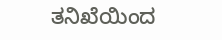ತನಿಖೆಯಿಂದ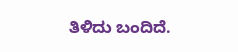ತಿಳಿದು ಬಂದಿದೆ.